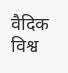वैदिक विश्व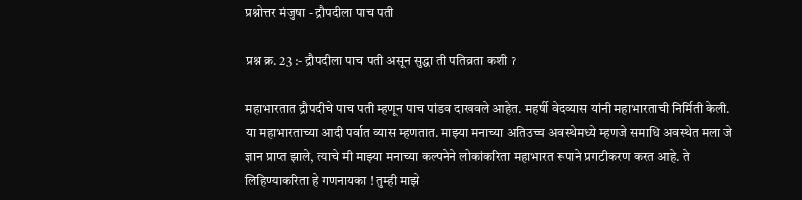प्रश्नोत्तर मंजुषा - द्रौपदीला पाच पती

प्रश्न क्र. 23 :- द्रौपदीला पाच पती असून सुद्धा ती पतिव्रता कशी ॽ

महाभारतात द्रौपदीचे पाच पती म्हणून पाच पांडव दाखवले आहेत. महर्षी वेदव्यास यांनी महाभारताची निर्मिती केली. या महाभारताच्या आदी पर्वात व्यास म्हणतात. माझ्या मनाच्या अतिउच्च अवस्थेमध्ये म्हणजे समाधि अवस्थेत मला जे ज्ञान प्राप्त झाले, त्याचे मी माझ्या मनाच्या कल्पनेने लोकांकरिता महाभारत रूपाने प्रगटीकरण करत आहे. ते लिहिण्याकरिता हे गणनायका ! तुम्ही माझे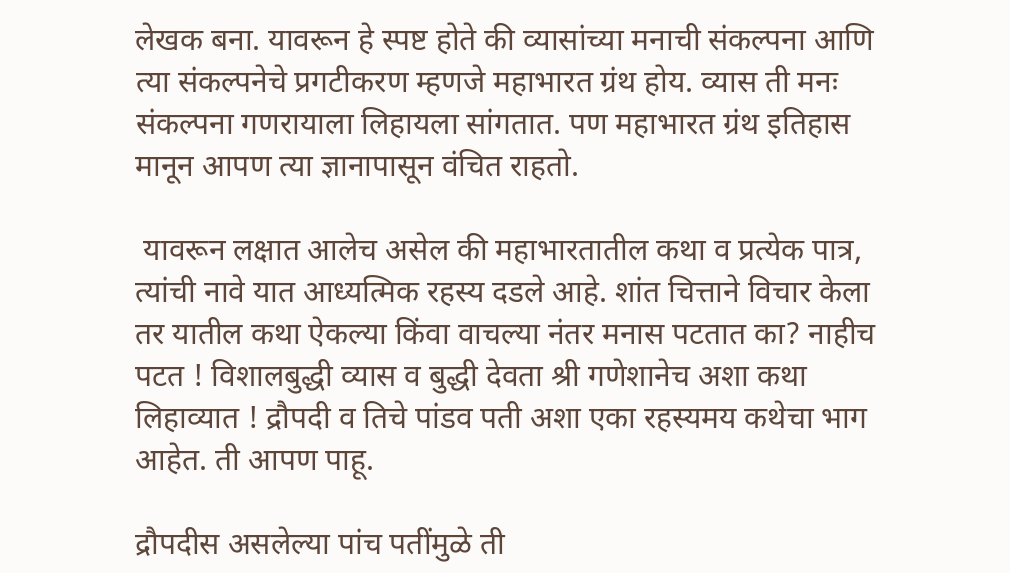लेखक बना. यावरून हे स्पष्ट होते की व्यासांच्या मनाची संकल्पना आणि त्या संकल्पनेचे प्रगटीकरण म्हणजे महाभारत ग्रंथ होय. व्यास ती मनः संकल्पना गणरायाला लिहायला सांगतात. पण महाभारत ग्रंथ इतिहास मानून आपण त्या ज्ञानापासून वंचित राहतो.

 यावरून लक्षात आलेच असेल की महाभारतातील कथा व प्रत्येक पात्र, त्यांची नावे यात आध्यत्मिक रहस्य दडले आहे. शांत चित्ताने विचार केला तर यातील कथा ऐकल्या किंवा वाचल्या नंतर मनास पटतात का? नाहीच पटत ! विशालबुद्धी व्यास व बुद्धी देवता श्री गणेशानेच अशा कथा लिहाव्यात ! द्रौपदी व तिचे पांडव पती अशा एका रहस्यमय कथेचा भाग आहेत. ती आपण पाहू.

द्रौपदीस असलेल्या पांच पतींमुळे ती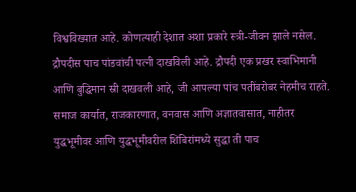विश्वविख्यात आहे. कोणत्याही देशात अशा प्रकारे स्त्री-जीवन झाले नसेल. द्रौपदीस पाच पांडवांची पत्नी दाखविली आहे. द्रौपदी एक प्रखर स्वाभिमानी आणि बुद्धिमान स्री दाखवली आहे, जी आपल्या पांच पतींबरोबर नेहमीच राहते. समाज कार्यात, राजकारणात, वनवास आणि अज्ञातवासात, नाहीतर युद्धभूमीवर आणि युद्धभूमीवरील शिबिरांमध्ये सुद्धा ती पाच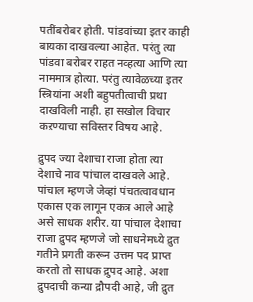पतींबरोबर होती. पांडवांच्या इतर काही बायका दाखवल्या आहेत. परंतु त्या पांडवा बरोबर राहत नव्हत्या आणि त्या नाममात्र होत्या. परंतु त्यावेळच्या इतर स्त्रियांना अशी बहुपतीत्वाची प्रथा दाखविली नाही. हा सखोल विचार कऱण्याचा सविस्तर विषय आहे.

द्रुपद ज्या देशाचा राजा होता त्या देशाचे नाव पांचाल दाखवले आहे. पांचाल म्हणजे जेव्हां पंचतत्वावधान एकास एक लागून एकत्र आले आहे असे साधक शरीर. या पांचाल देशाचा राजा द्रुपद म्हणजे जो साधनेमध्ये द्रुत गतीने प्रगती करून उत्तम पद प्राप्त करतो तो साधक द्रुपद आहे. अशा द्रुपदाची कन्या द्रौपदी आहे, जी द्रुत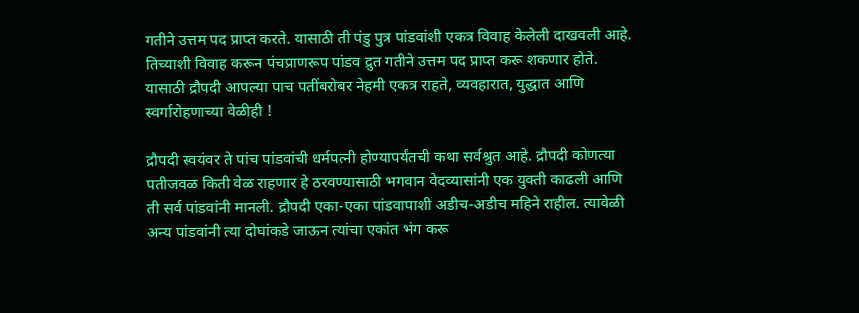गतीने उत्तम पद प्राप्त करते. यासाठी ती पंडु पुत्र पांडवांशी एकत्र विवाह केलेली दाखवली आहे. तिच्याशी विवाह करून पंचप्राणरूप पांडव द्रुत गतीने उत्तम पद प्राप्त करू शकणार होते. यासाठी द्रौपदी आपल्या पाच पतींबरोबर नेहमी एकत्र राहते, व्यवहारात, युद्धात आणि स्वर्गारोहणाच्या वेळीही !

द्रौपदी स्वयंवर ते पांच पांडवांची धर्मपत्नी होण्यापर्यंतची कथा सर्वश्रुत आहे. द्रौपदी कोणत्या पतीजवळ किती वेळ राहणार हे ठरवण्यासाठी भगवान वेदव्यासांनी एक युक्ती काढली आणि ती सर्व पांडवांनी मानली. द्रौपदी एका-एका पांडवापाशी अडीच-अडीच महिने राहील. त्यावेळी अन्य पांडवांनी त्या दोघांकडे जाऊन त्यांचा एकांत भंग करू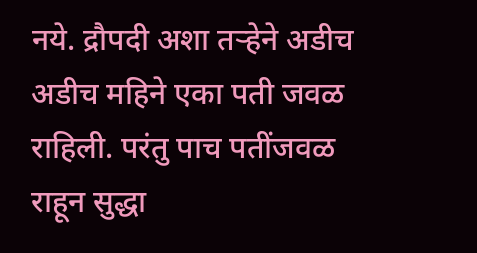नये. द्रौपदी अशा तऱ्हेने अडीच अडीच महिने एका पती जवळ राहिली. परंतु पाच पतींजवळ राहून सुद्धा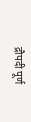द्रौपदी पूर्ण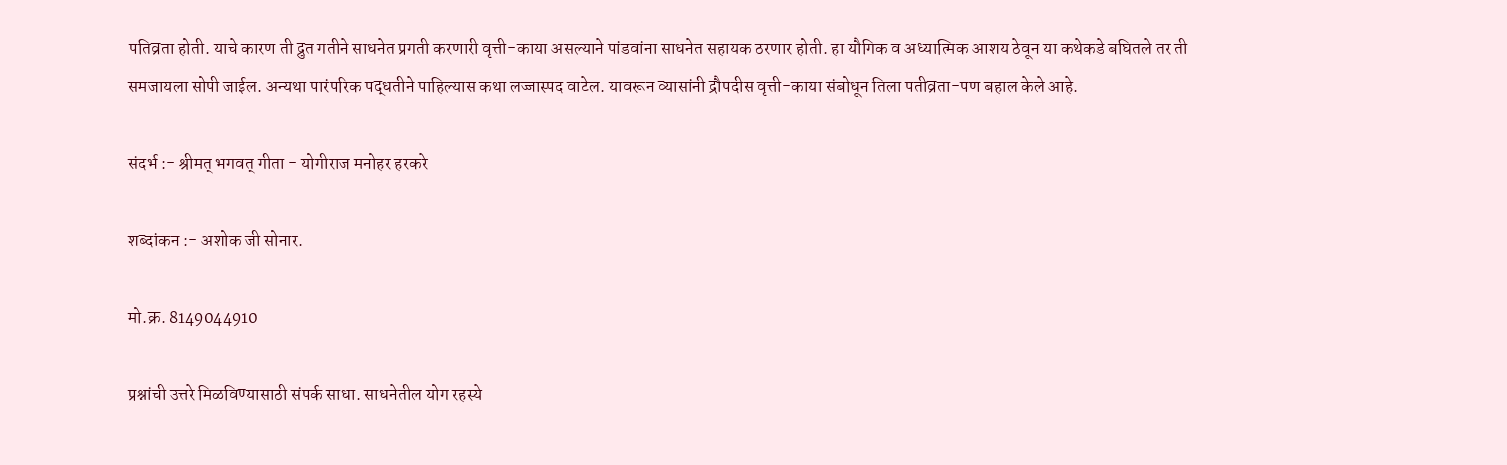पतिव्रता होती. याचे कारण ती द्रुत गतीने साधनेत प्रगती करणारी वृत्ती-काया असल्याने पांडवांना साधनेत सहायक ठरणार होती. हा यौगिक व अध्यात्मिक आशय ठेवून या कथेकडे बघितले तर ती समजायला सोपी जाईल. अन्यथा पारंपरिक पद्धतीने पाहिल्यास कथा लज्जास्पद वाटेल. यावरून व्यासांनी द्रौपदीस वृत्ती-काया संबोधून तिला पतीव्रता-पण बहाल केले आहे.

संदर्भ :- श्रीमत् भगवत् गीता - योगीराज मनोहर हरकरे

शब्दांकन :- अशोक जी सोनार.

मो.क्र. 8149044910

प्रश्नांची उत्तरे मिळविण्यासाठी संपर्क साधा. साधनेतील योग रहस्ये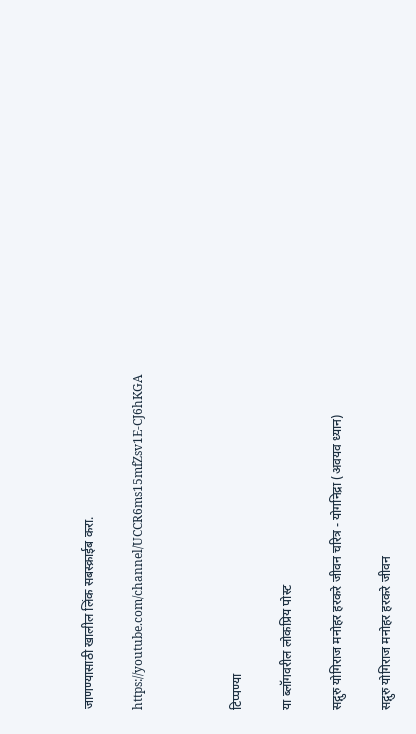जाणण्यासाठी खालील लिंक सबस्क्राईब करा.

https://youtube.com/channel/UCCR6ms15mfZsv1E-CJ6hKGA



टिप्पण्या

या ब्लॉगवरील लोकप्रिय पोस्ट

सद्गुरु योगिराज मनोहर हरकरे जीवन चरित्र - योगनिद्रा (अवयव ध्यान)

सद्गुरु योगिराज मनोहर हरकरे जीवन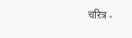चरित्र -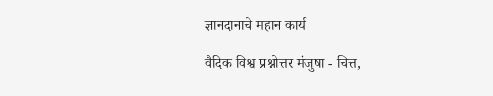ज्ञानदानाचे महान कार्य

वैदिक विश्व प्रश्नोत्तर मंजुषा - चित्त,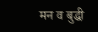मन व बुद्धी